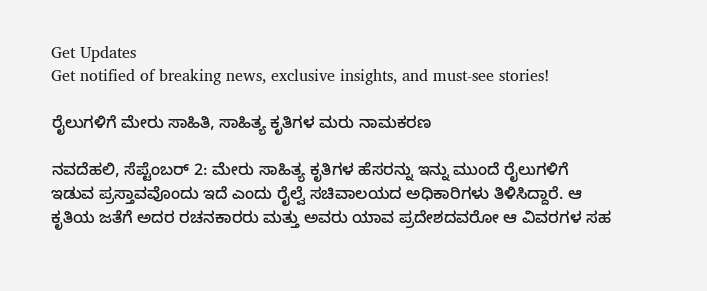Get Updates
Get notified of breaking news, exclusive insights, and must-see stories!

ರೈಲುಗಳಿಗೆ ಮೇರು ಸಾಹಿತಿ, ಸಾಹಿತ್ಯ ಕೃತಿಗಳ ಮರು ನಾಮಕರಣ

ನವದೆಹಲಿ, ಸೆಪ್ಟೆಂಬರ್ 2: ಮೇರು ಸಾಹಿತ್ಯ ಕೃತಿಗಳ ಹೆಸರನ್ನು ಇನ್ನು ಮುಂದೆ ರೈಲುಗಳಿಗೆ ಇಡುವ ಪ್ರಸ್ತಾವವೊಂದು ಇದೆ ಎಂದು ರೈಲ್ವೆ ಸಚಿವಾಲಯದ ಅಧಿಕಾರಿಗಳು ತಿಳಿಸಿದ್ದಾರೆ. ಆ ಕೃತಿಯ ಜತೆಗೆ ಅದರ ರಚನಕಾರರು ಮತ್ತು ಅವರು ಯಾವ ಪ್ರದೇಶದವರೋ ಆ ವಿವರಗಳ ಸಹ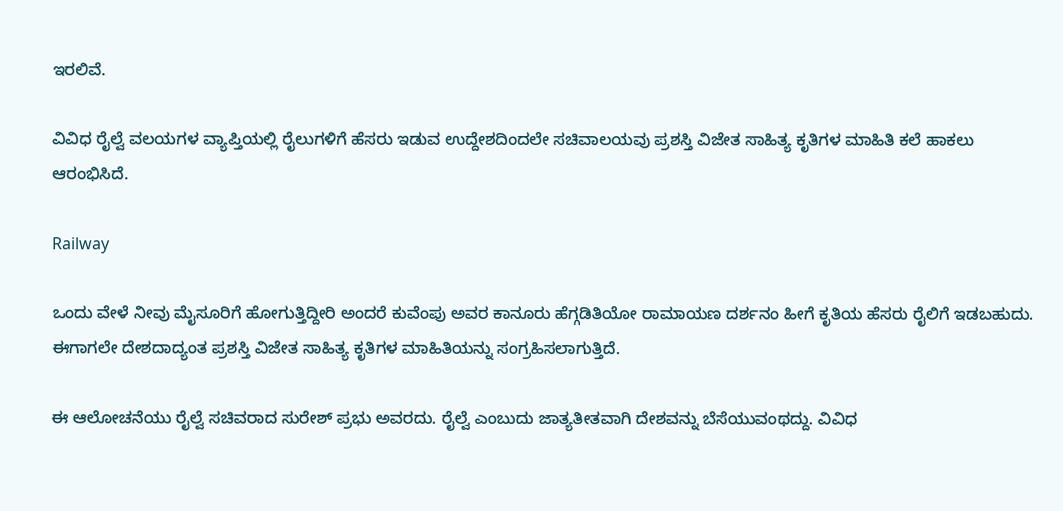ಇರಲಿವೆ.

ವಿವಿಧ ರೈಲ್ವೆ ವಲಯಗಳ ವ್ಯಾಪ್ತಿಯಲ್ಲಿ ರೈಲುಗಳಿಗೆ ಹೆಸರು ಇಡುವ ಉದ್ದೇಶದಿಂದಲೇ ಸಚಿವಾಲಯವು ಪ್ರಶಸ್ತಿ ವಿಜೇತ ಸಾಹಿತ್ಯ ಕೃತಿಗಳ ಮಾಹಿತಿ ಕಲೆ ಹಾಕಲು ಆರಂಭಿಸಿದೆ.

Railway

ಒಂದು ವೇಳೆ ನೀವು ಮೈಸೂರಿಗೆ ಹೋಗುತ್ತಿದ್ದೀರಿ ಅಂದರೆ ಕುವೆಂಪು ಅವರ ಕಾನೂರು ಹೆಗ್ಗಡಿತಿಯೋ ರಾಮಾಯಣ ದರ್ಶನಂ ಹೀಗೆ ಕೃತಿಯ ಹೆಸರು ರೈಲಿಗೆ ಇಡಬಹುದು. ಈಗಾಗಲೇ ದೇಶದಾದ್ಯಂತ ಪ್ರಶಸ್ತಿ ವಿಜೇತ ಸಾಹಿತ್ಯ ಕೃತಿಗಳ ಮಾಹಿತಿಯನ್ನು ಸಂಗ್ರಹಿಸಲಾಗುತ್ತಿದೆ.

ಈ ಆಲೋಚನೆಯು ರೈಲ್ವೆ ಸಚಿವರಾದ ಸುರೇಶ್ ಪ್ರಭು ಅವರದು. ರೈಲ್ವೆ ಎಂಬುದು ಜಾತ್ಯತೀತವಾಗಿ ದೇಶವನ್ನು ಬೆಸೆಯುವಂಥದ್ದು. ವಿವಿಧ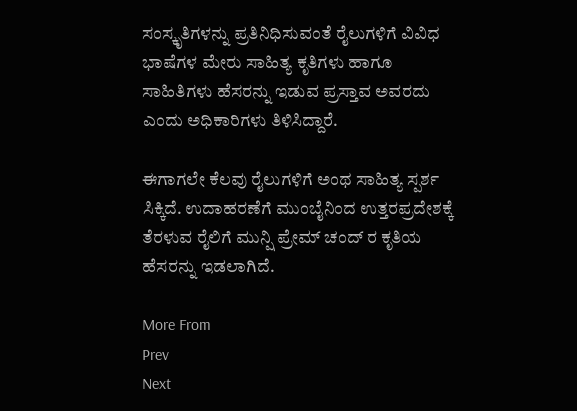ಸಂಸ್ಕೃತಿಗಳನ್ನು ಪ್ರತಿನಿಧಿಸುವಂತೆ ರೈಲುಗಳಿಗೆ ವಿವಿಧ ಭಾಷೆಗಳ ಮೇರು ಸಾಹಿತ್ಯ ಕೃತಿಗಳು ಹಾಗೂ ಸಾಹಿತಿಗಳು ಹೆಸರನ್ನು ಇಡುವ ಪ್ರಸ್ತಾವ ಅವರದು ಎಂದು ಅಧಿಕಾರಿಗಳು ತಿಳಿಸಿದ್ದಾರೆ.

ಈಗಾಗಲೇ ಕೆಲವು ರೈಲುಗಳಿಗೆ ಅಂಥ ಸಾಹಿತ್ಯ ಸ್ಪರ್ಶ ಸಿಕ್ಕಿದೆ. ಉದಾಹರಣೆಗೆ ಮುಂಬೈನಿಂದ ಉತ್ತರಪ್ರದೇಶಕ್ಕೆ ತೆರಳುವ ರೈಲಿಗೆ ಮುನ್ಷಿ ಪ್ರೇಮ್ ಚಂದ್ ರ ಕೃತಿಯ ಹೆಸರನ್ನು ಇಡಲಾಗಿದೆ.

More From
Prev
Next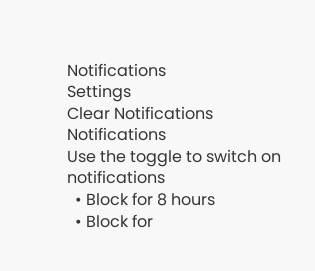Notifications
Settings
Clear Notifications
Notifications
Use the toggle to switch on notifications
  • Block for 8 hours
  • Block for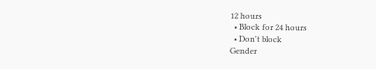12 hours
  • Block for 24 hours
  • Don't block
Gender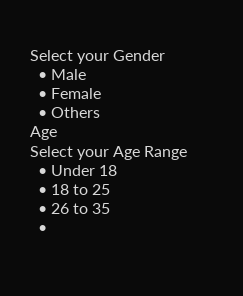Select your Gender
  • Male
  • Female
  • Others
Age
Select your Age Range
  • Under 18
  • 18 to 25
  • 26 to 35
  •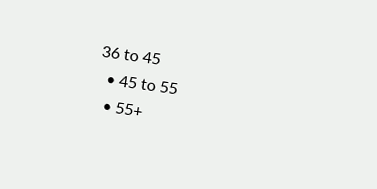36 to 45
  • 45 to 55
  • 55+